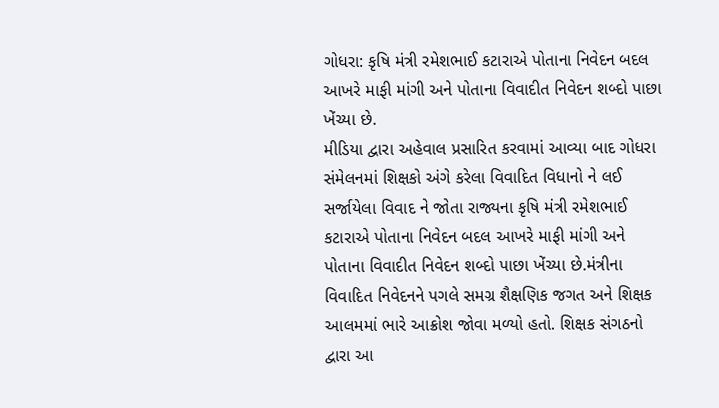ગોધરા: કૃષિ મંત્રી રમેશભાઈ કટારાએ પોતાના નિવેદન બદલ આખરે માફી માંગી અને પોતાના વિવાદીત નિવેદન શબ્દો પાછા ખેંચ્યા છે.
મીડિયા દ્વારા અહેવાલ પ્રસારિત કરવામાં આવ્યા બાદ ગોધરા સંમેલનમાં શિક્ષકો અંગે કરેલા વિવાદિત વિધાનો ને લઈ સર્જાયેલા વિવાદ ને જોતા રાજ્યના કૃષિ મંત્રી રમેશભાઈ કટારાએ પોતાના નિવેદન બદલ આખરે માફી માંગી અને પોતાના વિવાદીત નિવેદન શબ્દો પાછા ખેંચ્યા છે.મંત્રીના વિવાદિત નિવેદનને પગલે સમગ્ર શૈક્ષણિક જગત અને શિક્ષક આલમમાં ભારે આક્રોશ જોવા મળ્યો હતો. શિક્ષક સંગઠનો દ્વારા આ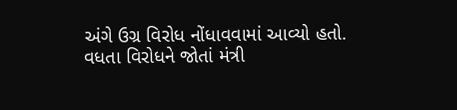અંગે ઉગ્ર વિરોધ નોંધાવવામાં આવ્યો હતો. વધતા વિરોધને જોતાં મંત્રી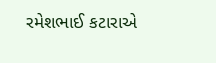રમેશભાઈ કટારાએ